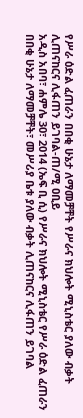የሥራ ዕድል ፈጠራን በበቂ ሁኔታ ለማመቻቸት የሥራና ክህሎት ሚኒስቴር ያለው ብቃት ሊጠናከርና ሊፋጠን ይገባል-ጠ/ሚ ዐቢይ
አዲስ አበባ፣ ሐምሌ 30፣ 2014 (ኤፍ ቢ ሲ) የሥራና ክህሎት ሚኒስቴር የሥራ ዕድል ፈጠራን በበቂ ሁኔታ ለማመቻቸት፣ መሥሪያ ቤቱ ያለው ብቃት ሊጠናከርና ሊፋጠን ይገባል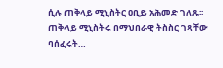ሲሉ ጠቅላይ ሚኒስትር ዐቢይ አሕመድ ገለጹ፡፡
ጠቅላይ ሚኒስትሩ በማህበራዊ ትስስር ገጻቸው ባሰፈሩት…